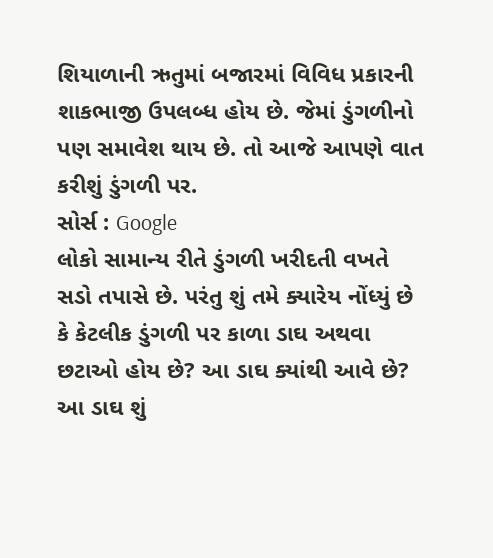શિયાળાની ઋતુમાં બજારમાં વિવિધ પ્રકારની શાકભાજી ઉપલબ્ધ હોય છે. જેમાં ડુંગળીનો પણ સમાવેશ થાય છે. તો આજે આપણે વાત કરીશું ડુંગળી પર.
સોર્સ : Google
લોકો સામાન્ય રીતે ડુંગળી ખરીદતી વખતે સડો તપાસે છે. પરંતુ શું તમે ક્યારેય નોંધ્યું છે કે કેટલીક ડુંગળી પર કાળા ડાઘ અથવા છટાઓ હોય છે? આ ડાઘ ક્યાંથી આવે છે? આ ડાઘ શું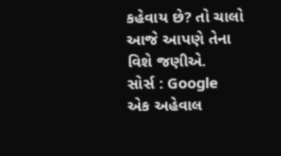કહેવાય છે? તો ચાલો આજે આપણે તેના વિશે જણીએ.
સોર્સ : Google
એક અહેવાલ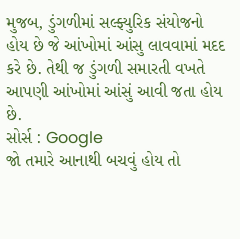મુજબ, ડુંગળીમાં સલ્ફ્યુરિક સંયોજનો હોય છે જે આંખોમાં આંસુ લાવવામાં મદદ કરે છે. તેથી જ ડુંગળી સમારતી વખતે આપણી આંખોમાં આંસું આવી જતા હોય છે.
સોર્સ : Google
જો તમારે આનાથી બચવું હોય તો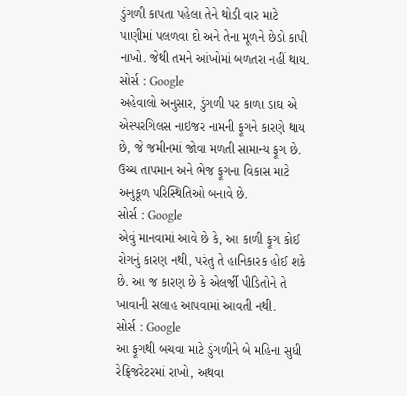ડુંગળી કાપતા પહેલા તેને થોડી વાર માટે પાણીમાં પલળવા દો અને તેના મૂળને છેડો કાપી નાખો. જેથી તમને આંખોમાં બળતરા નહીં થાય.
સોર્સ : Google
અહેવાલો અનુસાર, ડુંગળી પર કાળા ડાઘ એ એસ્પરગિલસ નાઇજર નામની ફૂગને કારણે થાય છે, જે જમીનમાં જોવા મળતી સામાન્ય ફૂગ છે. ઉચ્ચ તાપમાન અને ભેજ ફૂગના વિકાસ માટે અનુકૂળ પરિસ્થિતિઓ બનાવે છે.
સોર્સ : Google
એવું માનવામાં આવે છે કે, આ કાળી ફૂગ કોઈ રોગનું કારણ નથી, પરંતુ તે હાનિકારક હોઈ શકે છે. આ જ કારણ છે કે એલર્જી પીડિતોને તે ખાવાની સલાહ આપવામાં આવતી નથી.
સોર્સ : Google
આ ફૂગથી બચવા માટે ડુંગળીને બે મહિના સુધી રેફ્રિજરેટરમાં રાખો, અથવા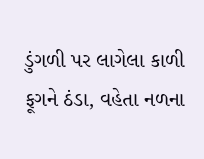ડુંગળી પર લાગેલા કાળી ફૂગને ઠંડા, વહેતા નળના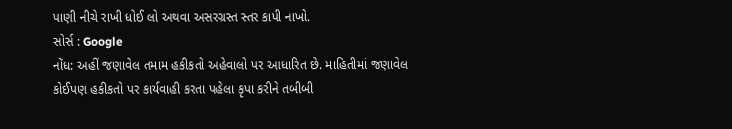પાણી નીચે રાખી ધોઈ લો અથવા અસરગ્રસ્ત સ્તર કાપી નાખો.
સોર્સ : Google
નોંધ: અહીં જણાવેલ તમામ હકીકતો અહેવાલો પર આધારિત છે. માહિતીમાં જણાવેલ કોઈપણ હકીકતો પર કાર્યવાહી કરતા પહેલા કૃપા કરીને તબીબી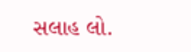સલાહ લો.